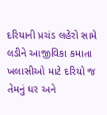દરિયાની પ્રચંડ લહેરો સામે લડીને આજીવિકા કમાતા ખલાસીઓ માટે દરિયો જ તેમનું ઘર અને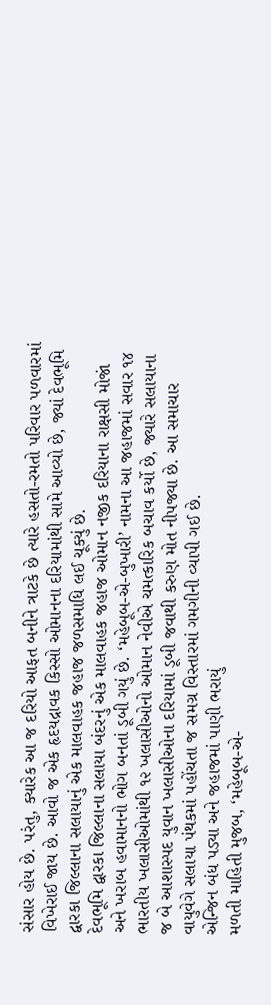સંસાર હોય છે. પરંતુ, ક્યારેક આ જ દરિયો આફત બનીને ત્રાટકે છે ત્યારે હસતો-રમતો પરિવાર પળવારમાં વિખેરાઈ જાય છે. આવો જ એક હૃદયદ્રાવક કિસ્સો ઓમાનના દરિયામાંથી સામે આવ્યો છે, જ્યાં દેવભૂમિ દ્વારકા જિલ્લાના સલાયાનું એક માલવાહક જહાજ જળસમાધિ લઈ ચૂક્યું છે.
દેવભૂમિ દ્વારકા જિલ્લાના સલાયા બંદરનું એક માલવાહક જહાજ ઓમાન નજીક દરિયાના રાક્ષસી મોજાં અને ખરાબ હવામાનનો ભોગ બનતાં ડૂબી ગયું છે. ‘મહેબૂબ-એ-બુખારી’ નામના આ જહાજમાં સવાર ૧૪ ભારતીય ખલાસીઓમાંથી ૧૨ ખલાસીઓનો ઓમાન નેવીએ ચમત્કારિક બચાવ કર્યો છે, જ્યારે સલાયાના જ બે આશાસ્પદ યુવાન ખલાસીઓના દરિયામાં ડૂબી જવાથી કરુણ મોત નીપજ્યા છે. આ સમાચાર વાયુવેગે સલાયા પંથકમાં પહોંચતા જ સમગ્ર વિસ્તારમાં ગમગીની વ્યાપી ગઈ છે.
એન્જિન બંધ પડ્યા અને જહાજમાં પાણી ભરાયું
મળતી માહિતી મુજબ, ‘મહેબૂબ-એ-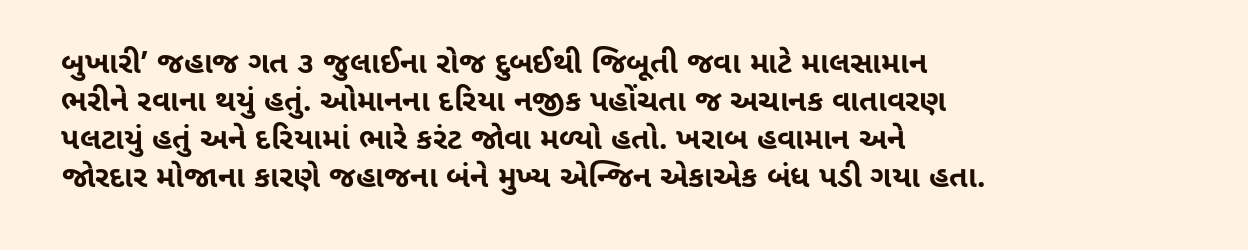બુખારી’ જહાજ ગત ૩ જુલાઈના રોજ દુબઈથી જિબૂતી જવા માટે માલસામાન ભરીને રવાના થયું હતું. ઓમાનના દરિયા નજીક પહોંચતા જ અચાનક વાતાવરણ પલટાયું હતું અને દરિયામાં ભારે કરંટ જોવા મળ્યો હતો. ખરાબ હવામાન અને જોરદાર મોજાના કારણે જહાજના બંને મુખ્ય એન્જિન એકાએક બંધ પડી ગયા હતા.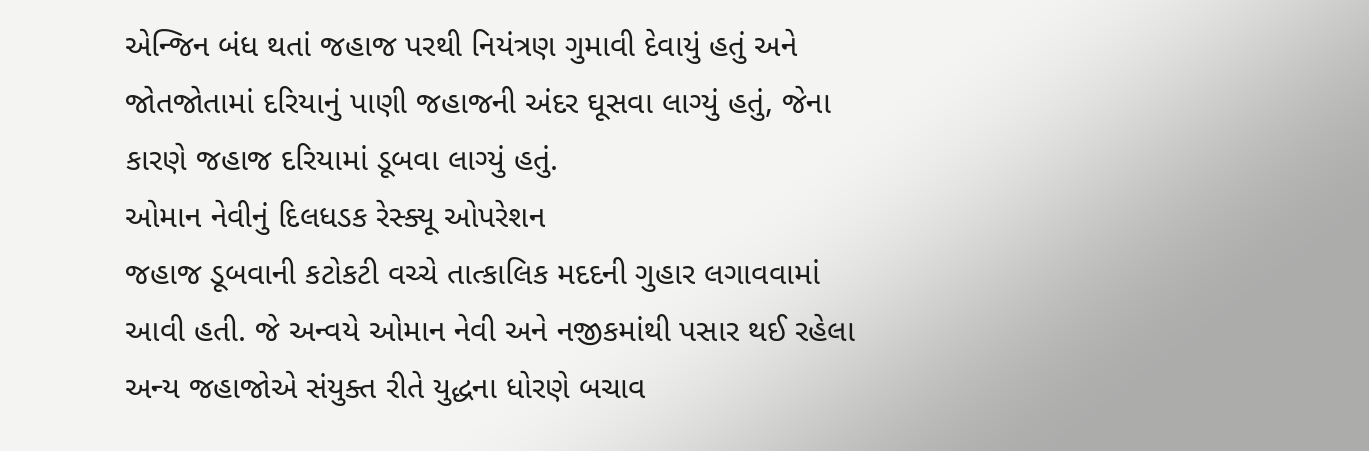એન્જિન બંધ થતાં જહાજ પરથી નિયંત્રણ ગુમાવી દેવાયું હતું અને જોતજોતામાં દરિયાનું પાણી જહાજની અંદર ઘૂસવા લાગ્યું હતું, જેના કારણે જહાજ દરિયામાં ડૂબવા લાગ્યું હતું.
ઓમાન નેવીનું દિલધડક રેસ્ક્યૂ ઓપરેશન
જહાજ ડૂબવાની કટોકટી વચ્ચે તાત્કાલિક મદદની ગુહાર લગાવવામાં આવી હતી. જે અન્વયે ઓમાન નેવી અને નજીકમાંથી પસાર થઈ રહેલા અન્ય જહાજોએ સંયુક્ત રીતે યુદ્ધના ધોરણે બચાવ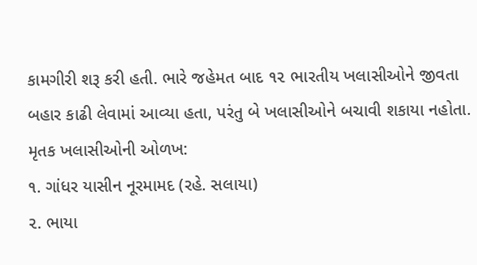કામગીરી શરૂ કરી હતી. ભારે જહેમત બાદ ૧૨ ભારતીય ખલાસીઓને જીવતા બહાર કાઢી લેવામાં આવ્યા હતા, પરંતુ બે ખલાસીઓને બચાવી શકાયા નહોતા.
મૃતક ખલાસીઓની ઓળખ:
૧. ગાંધર યાસીન નૂરમામદ (રહે. સલાયા)
૨. ભાયા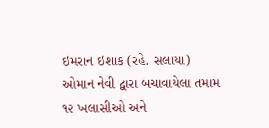ઇમરાન ઇશાક (રહે. સલાયા)
ઓમાન નેવી દ્વારા બચાવાયેલા તમામ ૧૨ ખલાસીઓ અને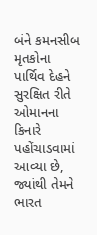બંને કમનસીબ મૃતકોના પાર્થિવ દેહને સુરક્ષિત રીતે ઓમાનના કિનારે પહોંચાડવામાં આવ્યા છે, જ્યાંથી તેમને ભારત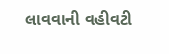લાવવાની વહીવટી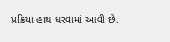પ્રક્રિયા હાથ ધરવામાં આવી છે.